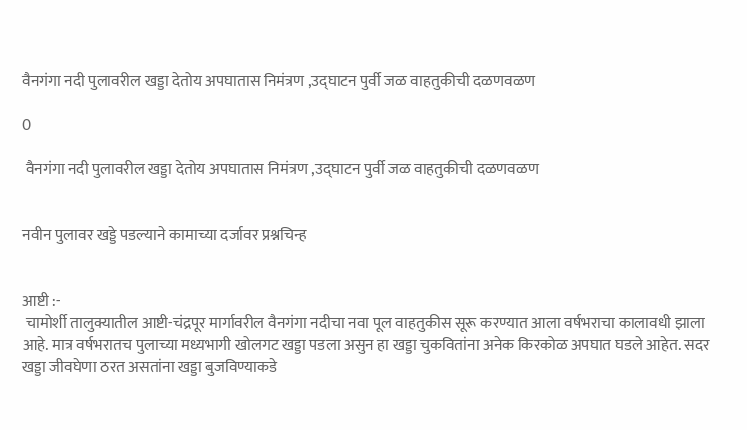वैनगंगा नदी पुलावरील खड्डा देतोय अपघातास निमंत्रण ,उद्घाटन पुर्वी जळ वाहतुकीची दळणवळण

0

 वैनगंगा नदी पुलावरील खड्डा देतोय अपघातास निमंत्रण ,उद्घाटन पुर्वी जळ वाहतुकीची दळणवळण


नवीन पुलावर खड्डे पडल्याने कामाच्या दर्जावर प्रश्नचिन्ह


आष्टी :-
 चामोर्शी तालुक्यातील आष्टी-चंद्रपूर मार्गावरील वैनगंगा नदीचा नवा पूल वाहतुकीस सूरू करण्यात आला वर्षभराचा कालावधी झाला आहे. मात्र वर्षभरातच पुलाच्या मध्यभागी खोलगट खड्डा पडला असुन हा खड्डा चुकवितांना अनेक किरकोळ अपघात घडले आहेत. सदर खड्डा जीवघेणा ठरत असतांना खड्डा बुजविण्याकडे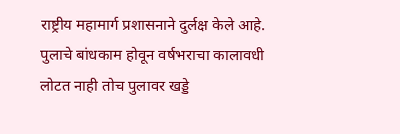राष्ट्रीय महामार्ग प्रशासनाने दुर्लक्ष केले आहे. पुलाचे बांधकाम होवून वर्षभराचा कालावधी लोटत नाही तोच पुलावर खड्डे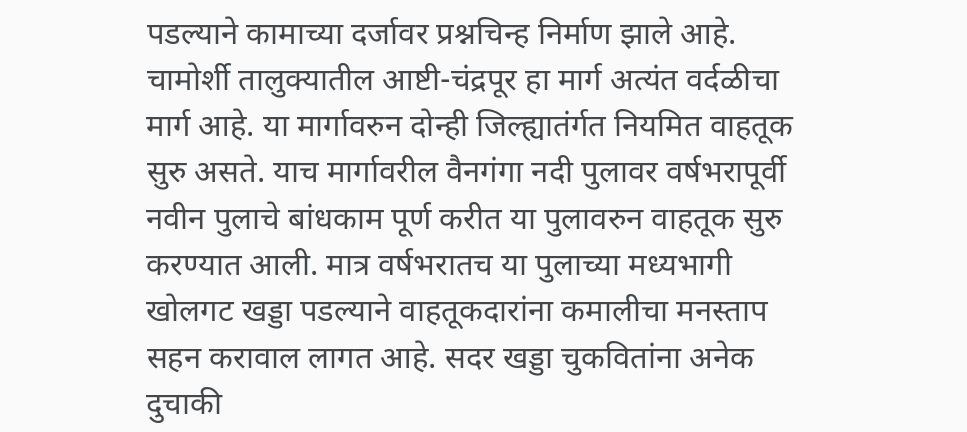पडल्याने कामाच्या दर्जावर प्रश्नचिन्ह निर्माण झाले आहे.
चामोर्शी तालुक्यातील आष्टी-चंद्रपूर हा मार्ग अत्यंत वर्दळीचा मार्ग आहे. या मार्गावरुन दोन्ही जिल्ह्यातंर्गत नियमित वाहतूक सुरु असते. याच मार्गावरील वैनगंगा नदी पुलावर वर्षभरापूर्वी नवीन पुलाचे बांधकाम पूर्ण करीत या पुलावरुन वाहतूक सुरु करण्यात आली. मात्र वर्षभरातच या पुलाच्या मध्यभागी खोलगट खड्डा पडल्याने वाहतूकदारांना कमालीचा मनस्ताप सहन करावाल लागत आहे. सदर खड्डा चुकवितांना अनेक दुचाकी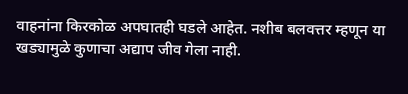वाहनांना किरकोळ अपघातही घडले आहेत. नशीब बलवत्तर म्हणून या खड्यामुळे कुणाचा अद्याप जीव गेला नाही.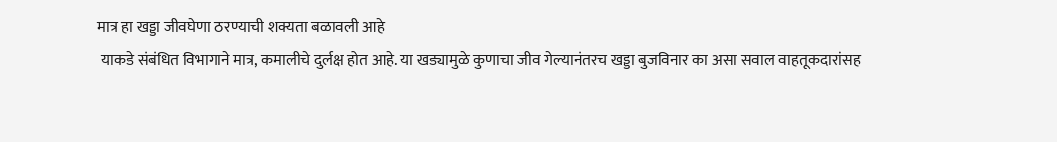मात्र हा खड्डा जीवघेणा ठरण्याची शक्यता बळावली आहे
 याकडे संबंधित विभागाने मात्र, कमालीचे दुर्लक्ष होत आहे. या खड्यामुळे कुणाचा जीव गेल्यानंतरच खड्डा बुजविनार का असा सवाल वाहतूकदारांसह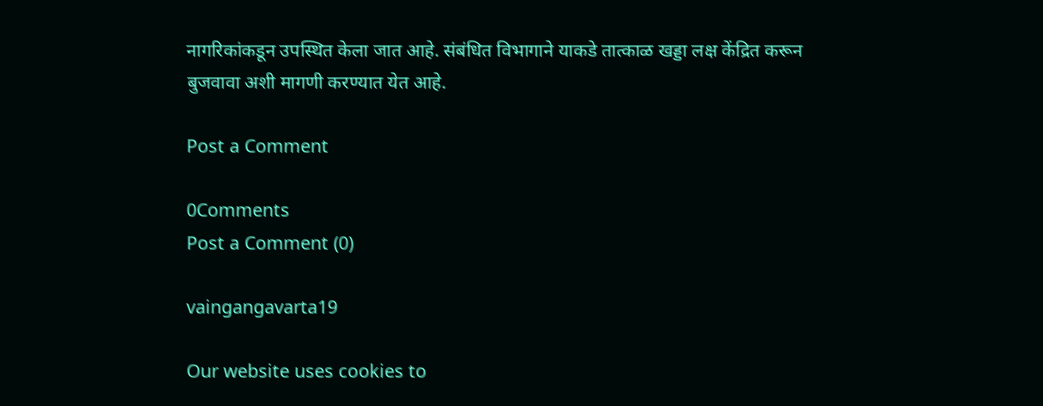नागरिकांकडून उपस्थित केला जात आहे. संबंधित विभागाने याकडे तात्काळ खड्डा लक्ष केंद्रित करून बुजवावा अशी मागणी करण्यात येत आहे.

Post a Comment

0Comments
Post a Comment (0)

vaingangavarta19

Our website uses cookies to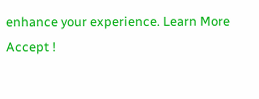enhance your experience. Learn More
Accept !